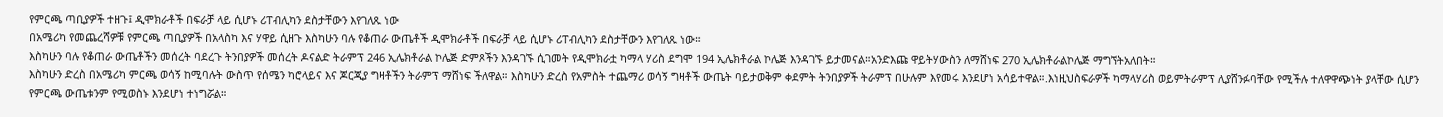የምርጫ ጣቢያዎች ተዘጉ፤ ዲሞክራቶች በፍራቻ ላይ ሲሆኑ ሪፐብሊካን ደስታቸውን እየገለጹ ነው
በአሜሪካ የመጨረሻዎቹ የምርጫ ጣቢያዎች በአላስካ እና ሃዋይ ሲዘጉ እስካሁን ባሉ የቆጠራ ውጤቶች ዲሞክራቶች በፍራቻ ላይ ሲሆኑ ሪፐብሊካን ደስታቸውን እየገለጹ ነው።
እስካሁን ባሉ የቆጠራ ውጤቶችን መሰረት ባደረጉ ትንበያዎች መሰረት ዶናልድ ትራምፕ 246 ኢሌክቶራል ኮሌጅ ድምጾችን እንዳገኙ ሲገመት የዲሞክራቷ ካማላ ሃሪስ ደግሞ 194 ኢሌክቶራል ኮሌጅ እንዳገኙ ይታመናል።አንድእጩ ዋይትሃውስን ለማሸነፍ 270 ኢሌክቶራልኮሌጅ ማግኘትአለበት።
እስካሁን ድረስ በአሜሪካ ምርጫ ወሳኝ ከሚባሉት ውስጥ የሰሜን ካሮላይና እና ጆርጂያ ግዛቶችን ትራምፕ ማሸነፍ ችለዋል። እስካሁን ድረስ የአምስት ተጨማሪ ወሳኝ ግዛቶች ውጤት ባይታወቅም ቀደምት ትንበያዎች ትራምፕ በሁሉም እየመሩ እንደሆነ አሳይተዋል።.እነዚህስፍራዎች ካማላሃሪስ ወይምትራምፕ ሊያሸንፉባቸው የሚችሉ ተለዋዋጭነት ያላቸው ሲሆን የምርጫ ውጤቱንም የሚወስኑ እንደሆነ ተነግሯል።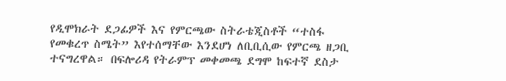የዲሞክራት ደጋፊዎች እና የምርጫው ስትራቴጂስቶች “ተስፋ የመቁረጥ ስሜት” እየተሰማቸው እንደሆነ ለቢቢሲው የምርጫ ዘጋቢ ተናግረዋል። በፍሎሪዳ የትራምፕ መቀመጫ ደግሞ ከፍተኛ ደስታ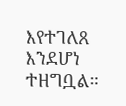እየተገለጸ እንደሆነ ተዘግቧል።